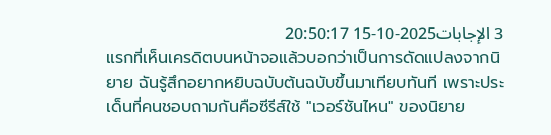3 الإجابات2025-10-15 20:50:17
แรกที่เห็นเครดิตบนหน้าจอแล้วบอกว่าเป็นการดัดแปลงจากนิยาย ฉันรู้สึกอยากหยิบฉบับต้นฉบับขึ้นมาเทียบทันที เพราะประเด็นที่คนชอบถามกันคือซีรีส์ใช้ "เวอร์ชันไหน" ของนิยาย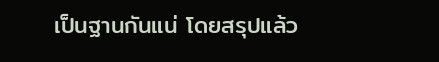เป็นฐานกันแน่ โดยสรุปแล้ว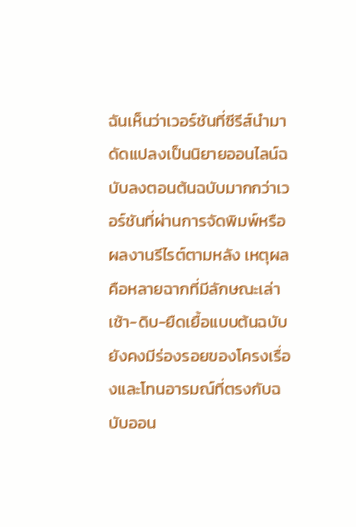ฉันเห็นว่าเวอร์ชันที่ซีรีส์นำมาดัดแปลงเป็นนิยายออนไลน์ฉบับลงตอนต้นฉบับมากกว่าเวอร์ชันที่ผ่านการจัดพิมพ์หรือผลงานรีไรต์ตามหลัง เหตุผลคือหลายฉากที่มีลักษณะเล่าเช้า-ดิบ-ยืดเยื้อแบบต้นฉบับยังคงมีร่องรอยของโครงเรื่องและโทนอารมณ์ที่ตรงกับฉบับออน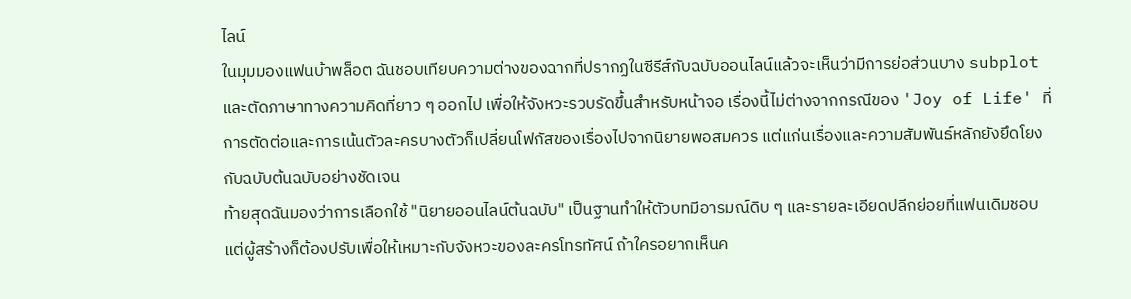ไลน์
ในมุมมองแฟนบ้าพล็อต ฉันชอบเทียบความต่างของฉากที่ปรากฏในซีรีส์กับฉบับออนไลน์แล้วจะเห็นว่ามีการย่อส่วนบาง subplot และตัดภาษาทางความคิดที่ยาว ๆ ออกไป เพื่อให้จังหวะรวบรัดขึ้นสำหรับหน้าจอ เรื่องนี้ไม่ต่างจากกรณีของ 'Joy of Life' ที่การตัดต่อและการเน้นตัวละครบางตัวก็เปลี่ยนโฟกัสของเรื่องไปจากนิยายพอสมควร แต่แก่นเรื่องและความสัมพันธ์หลักยังยึดโยงกับฉบับต้นฉบับอย่างชัดเจน
ท้ายสุดฉันมองว่าการเลือกใช้ "นิยายออนไลน์ต้นฉบับ" เป็นฐานทำให้ตัวบทมีอารมณ์ดิบ ๆ และรายละเอียดปลีกย่อยที่แฟนเดิมชอบ แต่ผู้สร้างก็ต้องปรับเพื่อให้เหมาะกับจังหวะของละครโทรทัศน์ ถ้าใครอยากเห็นค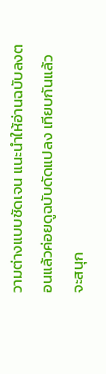วามต่างแบบชัดเจน แนะนำให้อ่านฉบับลงตอนแล้วค่อยดูฉบับดัดแปลง เทียบกันแล้วจะสนุก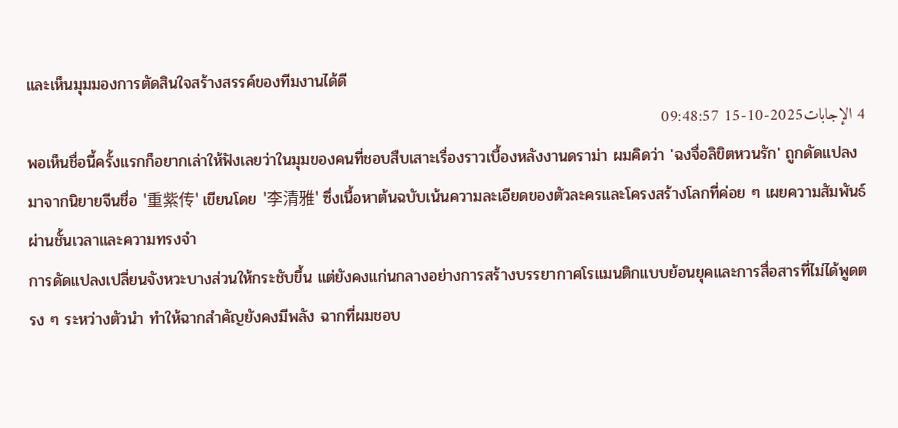และเห็นมุมมองการตัดสินใจสร้างสรรค์ของทีมงานได้ดี
4 الإجابات2025-10-15 09:48:57
พอเห็นชื่อนี้ครั้งแรกก็อยากเล่าให้ฟังเลยว่าในมุมของคนที่ชอบสืบเสาะเรื่องราวเบื้องหลังงานดราม่า ผมคิดว่า 'ฉงจื่อลิขิตหวนรัก' ถูกดัดแปลงมาจากนิยายจีนชื่อ '重紫传' เขียนโดย '李清雅' ซึ่งเนื้อหาต้นฉบับเน้นความละเอียดของตัวละครและโครงสร้างโลกที่ค่อย ๆ เผยความสัมพันธ์ผ่านชั้นเวลาและความทรงจำ
การดัดแปลงเปลี่ยนจังหวะบางส่วนให้กระชับขึ้น แต่ยังคงแก่นกลางอย่างการสร้างบรรยากาศโรแมนติกแบบย้อนยุคและการสื่อสารที่ไม่ได้พูดตรง ๆ ระหว่างตัวนำ ทำให้ฉากสำคัญยังคงมีพลัง ฉากที่ผมชอบ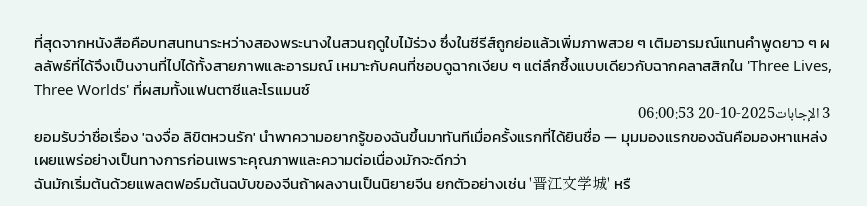ที่สุดจากหนังสือคือบทสนทนาระหว่างสองพระนางในสวนฤดูใบไม้ร่วง ซึ่งในซีรีส์ถูกย่อแล้วเพิ่มภาพสวย ๆ เติมอารมณ์แทนคำพูดยาว ๆ ผลลัพธ์ที่ได้จึงเป็นงานที่ไปได้ทั้งสายภาพและอารมณ์ เหมาะกับคนที่ชอบดูฉากเงียบ ๆ แต่ลึกซึ้งแบบเดียวกับฉากคลาสสิกใน 'Three Lives, Three Worlds' ที่ผสมทั้งแฟนตาซีและโรแมนซ์
3 الإجابات2025-10-20 06:00:53
ยอมรับว่าชื่อเรื่อง 'ฉงจื่อ ลิขิตหวนรัก' นำพาความอยากรู้ของฉันขึ้นมาทันทีเมื่อครั้งแรกที่ได้ยินชื่อ — มุมมองแรกของฉันคือมองหาแหล่งเผยแพร่อย่างเป็นทางการก่อนเพราะคุณภาพและความต่อเนื่องมักจะดีกว่า
ฉันมักเริ่มต้นด้วยแพลตฟอร์มต้นฉบับของจีนถ้าผลงานเป็นนิยายจีน ยกตัวอย่างเช่น '晋江文学城' หรื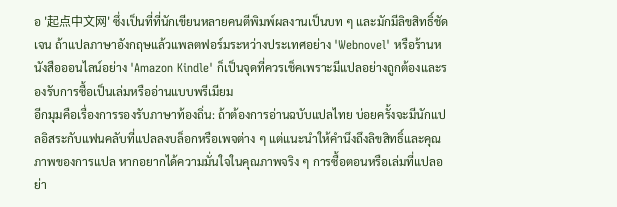อ '起点中文网' ซึ่งเป็นที่ที่นักเขียนหลายคนตีพิมพ์ผลงานเป็นบท ๆ และมักมีลิขสิทธิ์ชัดเจน ถ้าแปลภาษาอังกฤษแล้วแพลตฟอร์มระหว่างประเทศอย่าง 'Webnovel' หรือร้านหนังสือออนไลน์อย่าง 'Amazon Kindle' ก็เป็นจุดที่ควรเช็คเพราะมีแปลอย่างถูกต้องและรองรับการซื้อเป็นเล่มหรืออ่านแบบพรีเมียม
อีกมุมคือเรื่องการรองรับภาษาท้องถิ่น: ถ้าต้องการอ่านฉบับแปลไทย บ่อยครั้งจะมีนักแปลอิสระกับแฟนคลับที่แปลลงบล็อกหรือเพจต่าง ๆ แต่แนะนำให้คำนึงถึงลิขสิทธิ์และคุณภาพของการแปล หากอยากได้ความมั่นใจในคุณภาพจริง ๆ การซื้อตอนหรือเล่มที่แปลอย่า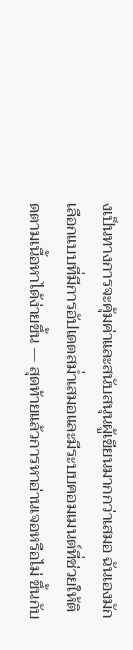งเป็นทางการจะคุ้มค่าและสนับสนุนผู้เขียนมากกว่าเสมอ ฉันเองมักเลือกแบบที่มีการอัปเดตสม่ำเสมอและมีระบบคอมเมนต์ที่ช่วยให้ติดตามเนื้อหาได้ง่ายขึ้น — สุดท้ายแล้วการหาอ่านเจอหรือไม่ ขึ้นกับ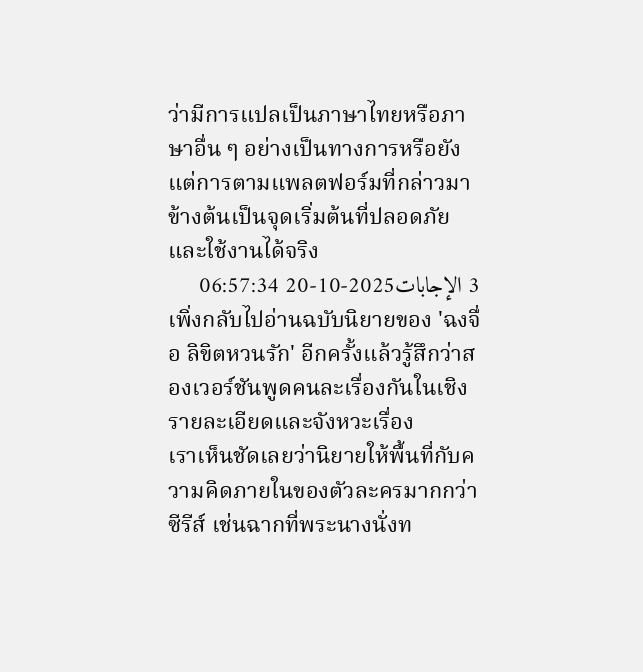ว่ามีการแปลเป็นภาษาไทยหรือภาษาอื่น ๆ อย่างเป็นทางการหรือยัง แต่การตามแพลตฟอร์มที่กล่าวมาข้างต้นเป็นจุดเริ่มต้นที่ปลอดภัยและใช้งานได้จริง
3 الإجابات2025-10-20 06:57:34
เพิ่งกลับไปอ่านฉบับนิยายของ 'ฉงจื่อ ลิขิตหวนรัก' อีกครั้งแล้วรู้สึกว่าสองเวอร์ชันพูดคนละเรื่องกันในเชิงรายละเอียดและจังหวะเรื่อง
เราเห็นชัดเลยว่านิยายให้พื้นที่กับความคิดภายในของตัวละครมากกว่าซีรีส์ เช่นฉากที่พระนางนั่งท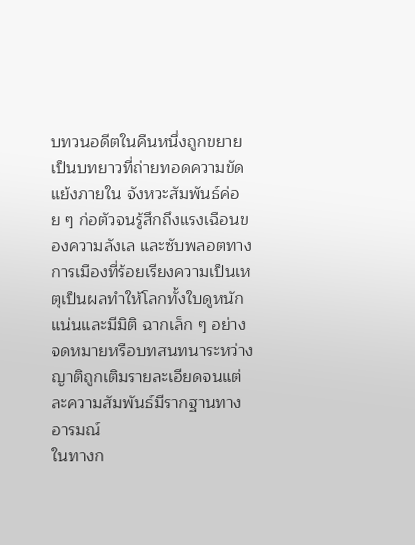บทวนอดีตในคืนหนึ่งถูกขยายเป็นบทยาวที่ถ่ายทอดความขัดแย้งภายใน จังหวะสัมพันธ์ค่อย ๆ ก่อตัวจนรู้สึกถึงแรงเฉือนของความลังเล และซับพลอตทางการเมืองที่ร้อยเรียงความเป็นเหตุเป็นผลทำให้โลกทั้งใบดูหนักแน่นและมีมิติ ฉากเล็ก ๆ อย่างจดหมายหรือบทสนทนาระหว่างญาติถูกเติมรายละเอียดจนแต่ละความสัมพันธ์มีรากฐานทางอารมณ์
ในทางก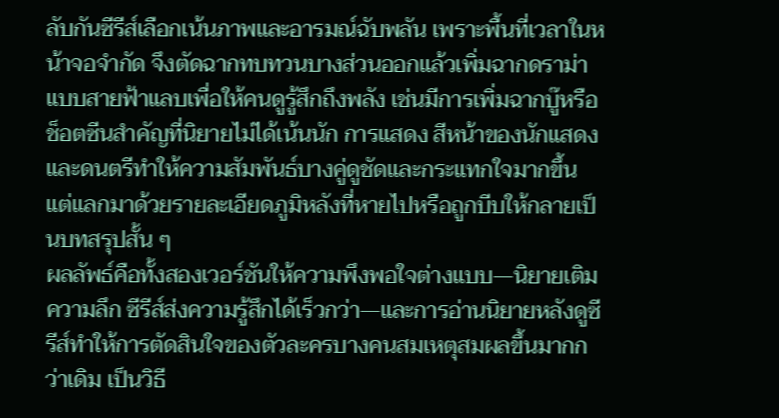ลับกันซีรีส์เลือกเน้นภาพและอารมณ์ฉับพลัน เพราะพื้นที่เวลาในหน้าจอจำกัด จึงตัดฉากทบทวนบางส่วนออกแล้วเพิ่มฉากดราม่าแบบสายฟ้าแลบเพื่อให้คนดูรู้สึกถึงพลัง เช่นมีการเพิ่มฉากบู๊หรือช็อตซีนสำคัญที่นิยายไม่ได้เน้นนัก การแสดง สีหน้าของนักแสดง และดนตรีทำให้ความสัมพันธ์บางคู่ดูชัดและกระแทกใจมากขึ้น แต่แลกมาด้วยรายละเอียดภูมิหลังที่หายไปหรือถูกบีบให้กลายเป็นบทสรุปสั้น ๆ
ผลลัพธ์คือทั้งสองเวอร์ชันให้ความพึงพอใจต่างแบบ—นิยายเติมความลึก ซีรีส์ส่งความรู้สึกได้เร็วกว่า—และการอ่านนิยายหลังดูซีรีส์ทำให้การตัดสินใจของตัวละครบางคนสมเหตุสมผลขึ้นมากกว่าเดิม เป็นวิธี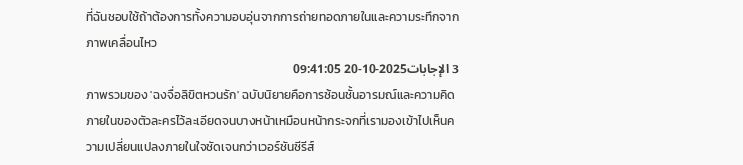ที่ฉันชอบใช้ถ้าต้องการทั้งความอบอุ่นจากการถ่ายทอดภายในและความระทึกจากภาพเคลื่อนไหว
3 الإجابات2025-10-20 09:41:05
ภาพรวมของ 'ฉงจื่อลิขิตหวนรัก' ฉบับนิยายคือการซ้อนชั้นอารมณ์และความคิดภายในของตัวละครไว้ละเอียดจนบางหน้าเหมือนหน้ากระจกที่เรามองเข้าไปเห็นความเปลี่ยนแปลงภายในใจชัดเจนกว่าเวอร์ชันซีรีส์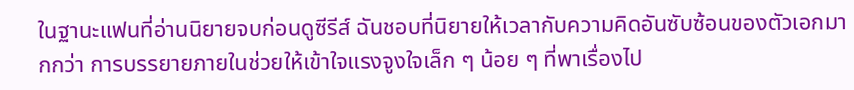ในฐานะแฟนที่อ่านนิยายจบก่อนดูซีรีส์ ฉันชอบที่นิยายให้เวลากับความคิดอันซับซ้อนของตัวเอกมากกว่า การบรรยายภายในช่วยให้เข้าใจแรงจูงใจเล็ก ๆ น้อย ๆ ที่พาเรื่องไป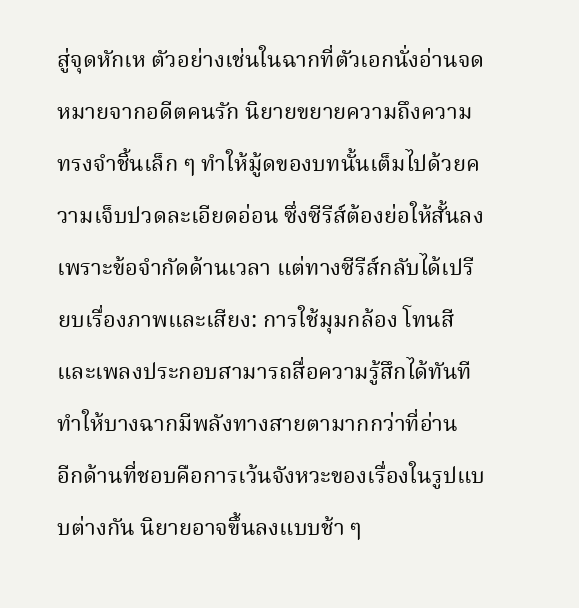สู่จุดหักเห ตัวอย่างเช่นในฉากที่ตัวเอกนั่งอ่านจดหมายจากอดีตคนรัก นิยายขยายความถึงความทรงจำชิ้นเล็ก ๆ ทำให้มู้ดของบทนั้นเต็มไปด้วยความเจ็บปวดละเอียดอ่อน ซึ่งซีรีส์ต้องย่อให้สั้นลงเพราะข้อจำกัดด้านเวลา แต่ทางซีรีส์กลับได้เปรียบเรื่องภาพและเสียง: การใช้มุมกล้อง โทนสี และเพลงประกอบสามารถสื่อความรู้สึกได้ทันที ทำให้บางฉากมีพลังทางสายตามากกว่าที่อ่าน
อีกด้านที่ชอบคือการเว้นจังหวะของเรื่องในรูปแบบต่างกัน นิยายอาจขึ้นลงแบบช้า ๆ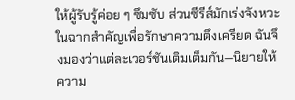ให้ผู้รับรู้ค่อย ๆ ซึมซับ ส่วนซีรีส์มักเร่งจังหวะในฉากสำคัญเพื่อรักษาความตึงเครียด ฉันจึงมองว่าแต่ละเวอร์ชันเติมเต็มกัน—นิยายให้ความ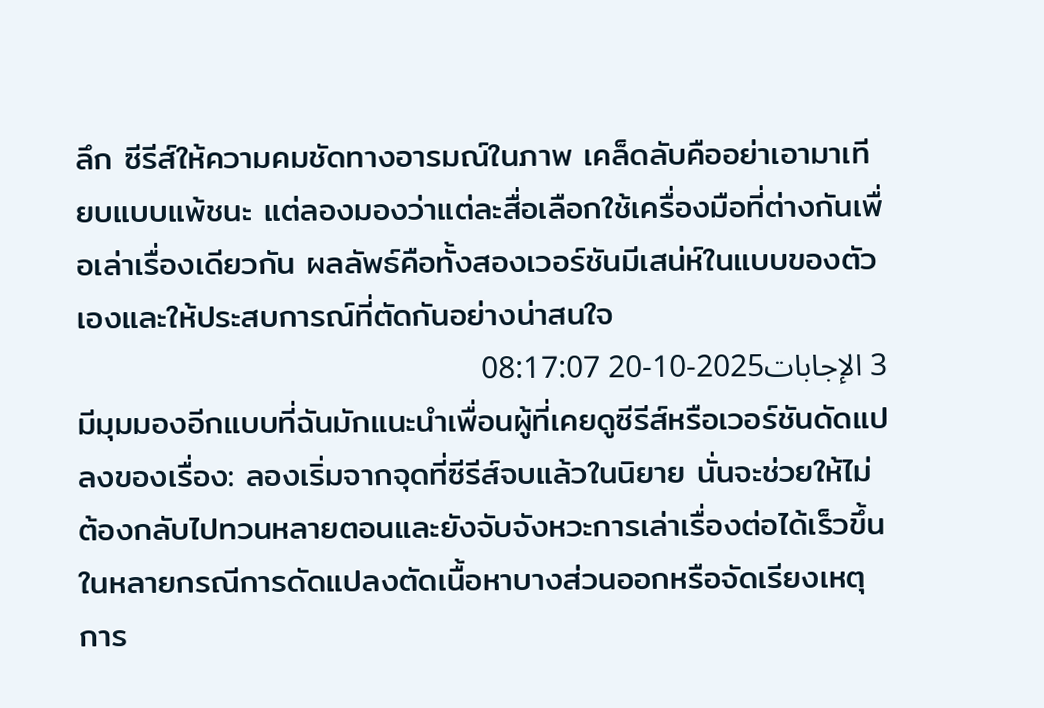ลึก ซีรีส์ให้ความคมชัดทางอารมณ์ในภาพ เคล็ดลับคืออย่าเอามาเทียบแบบแพ้ชนะ แต่ลองมองว่าแต่ละสื่อเลือกใช้เครื่องมือที่ต่างกันเพื่อเล่าเรื่องเดียวกัน ผลลัพธ์คือทั้งสองเวอร์ชันมีเสน่ห์ในแบบของตัวเองและให้ประสบการณ์ที่ตัดกันอย่างน่าสนใจ
3 الإجابات2025-10-20 08:17:07
มีมุมมองอีกแบบที่ฉันมักแนะนำเพื่อนผู้ที่เคยดูซีรีส์หรือเวอร์ชันดัดแปลงของเรื่อง: ลองเริ่มจากจุดที่ซีรีส์จบแล้วในนิยาย นั่นจะช่วยให้ไม่ต้องกลับไปทวนหลายตอนและยังจับจังหวะการเล่าเรื่องต่อได้เร็วขึ้น ในหลายกรณีการดัดแปลงตัดเนื้อหาบางส่วนออกหรือจัดเรียงเหตุการ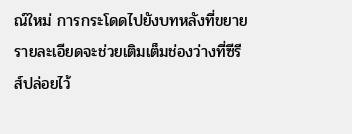ณ์ใหม่ การกระโดดไปยังบทหลังที่ขยายรายละเอียดจะช่วยเติมเต็มช่องว่างที่ซีรีส์ปล่อยไว้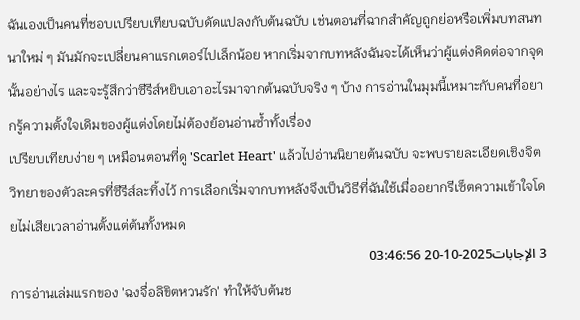ฉันเองเป็นคนที่ชอบเปรียบเทียบฉบับดัดแปลงกับต้นฉบับ เช่นตอนที่ฉากสำคัญถูกย่อหรือเพิ่มบทสนทนาใหม่ ๆ มันมักจะเปลี่ยนคาแรกเตอร์ไปเล็กน้อย หากเริ่มจากบทหลังฉันจะได้เห็นว่าผู้แต่งคิดต่อจากจุดนั้นอย่างไร และจะรู้สึกว่าซีรีส์หยิบเอาอะไรมาจากต้นฉบับจริง ๆ บ้าง การอ่านในมุมนี้เหมาะกับคนที่อยากรู้ความตั้งใจเดิมของผู้แต่งโดยไม่ต้องย้อนอ่านซ้ำทั้งเรื่อง
เปรียบเทียบง่าย ๆ เหมือนตอนที่ดู 'Scarlet Heart' แล้วไปอ่านนิยายต้นฉบับ จะพบรายละเอียดเชิงจิตวิทยาของตัวละครที่ซีรีส์ละทิ้งไว้ การเลือกเริ่มจากบทหลังจึงเป็นวิธีที่ฉันใช้เมื่ออยากรีเซ็ตความเข้าใจโดยไม่เสียเวลาอ่านตั้งแต่ต้นทั้งหมด
3 الإجابات2025-10-20 03:46:56
การอ่านเล่มแรกของ 'ฉงจื่อลิขิตหวนรัก' ทำให้จับต้นช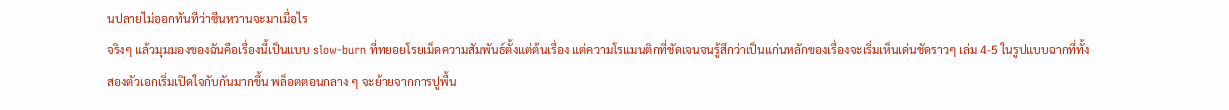นปลายไม่ออกทันทีว่าซีนหวานจะมาเมื่อไร
จริงๆ แล้วมุมมองของฉันคือเรื่องนี้เป็นแบบ slow-burn ที่ทยอยโรยเม็ดความสัมพันธ์ตั้งแต่ต้นเรื่อง แต่ความโรแมนติกที่ชัดเจนจนรู้สึกว่าเป็นแก่นหลักของเรื่องจะเริ่มเห็นเด่นชัดราวๆ เล่ม 4-5 ในรูปแบบฉากที่ทั้งสองตัวเอกเริ่มเปิดใจกับกันมากขึ้น พล็อตตอนกลาง ๆ จะย้ายจากการปูพื้น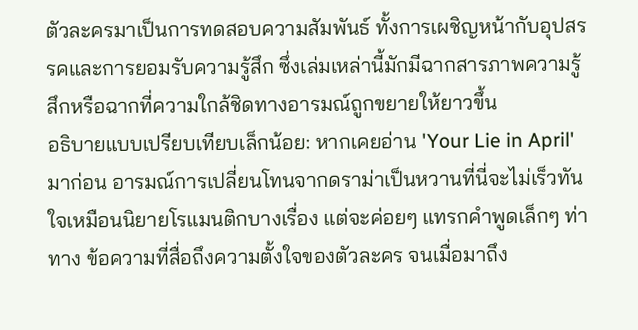ตัวละครมาเป็นการทดสอบความสัมพันธ์ ทั้งการเผชิญหน้ากับอุปสรรคและการยอมรับความรู้สึก ซึ่งเล่มเหล่านี้มักมีฉากสารภาพความรู้สึกหรือฉากที่ความใกล้ชิดทางอารมณ์ถูกขยายให้ยาวขึ้น
อธิบายแบบเปรียบเทียบเล็กน้อย: หากเคยอ่าน 'Your Lie in April' มาก่อน อารมณ์การเปลี่ยนโทนจากดราม่าเป็นหวานที่นี่จะไม่เร็วทันใจเหมือนนิยายโรแมนติกบางเรื่อง แต่จะค่อยๆ แทรกคำพูดเล็กๆ ท่าทาง ข้อความที่สื่อถึงความตั้งใจของตัวละคร จนเมื่อมาถึง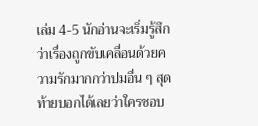เล่ม 4-5 นักอ่านจะเริ่มรู้สึกว่าเรื่องถูกขับเคลื่อนด้วยความรักมากกว่าปมอื่น ๆ สุดท้ายบอกได้เลยว่าใครชอบ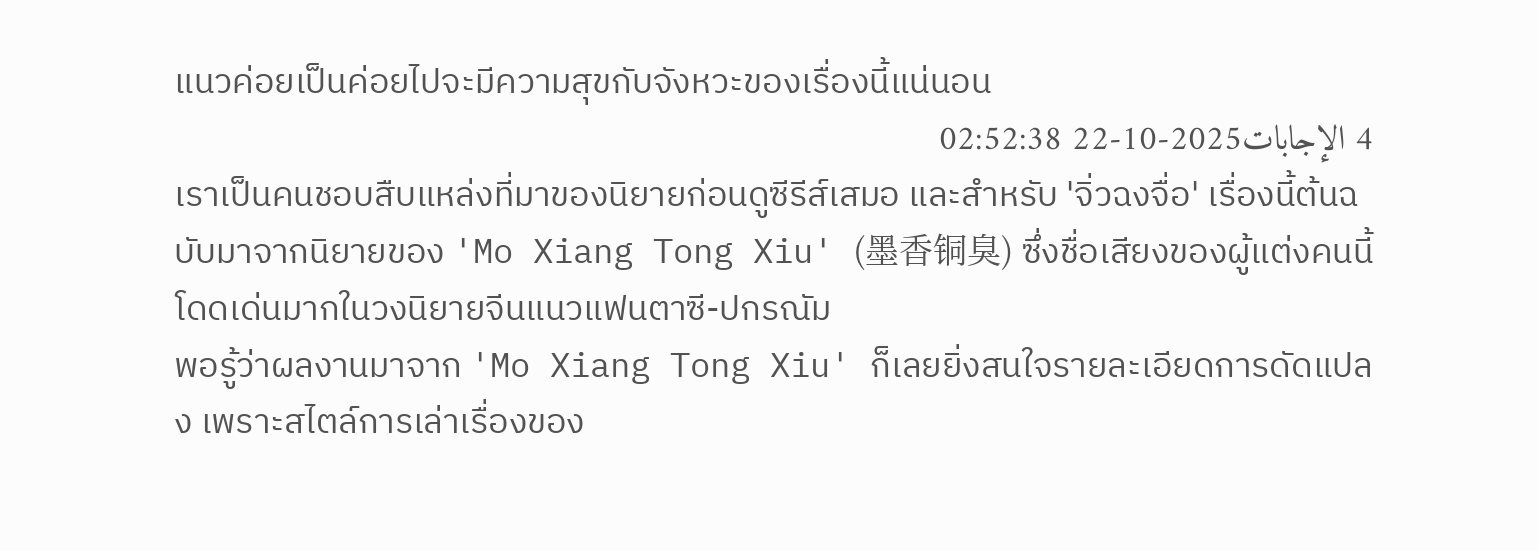แนวค่อยเป็นค่อยไปจะมีความสุขกับจังหวะของเรื่องนี้แน่นอน
4 الإجابات2025-10-22 02:52:38
เราเป็นคนชอบสืบแหล่งที่มาของนิยายก่อนดูซีรีส์เสมอ และสำหรับ 'จิ่วฉงจื่อ' เรื่องนี้ต้นฉบับมาจากนิยายของ 'Mo Xiang Tong Xiu' (墨香铜臭) ซึ่งชื่อเสียงของผู้แต่งคนนี้โดดเด่นมากในวงนิยายจีนแนวแฟนตาซี-ปกรณัม
พอรู้ว่าผลงานมาจาก 'Mo Xiang Tong Xiu' ก็เลยยิ่งสนใจรายละเอียดการดัดแปลง เพราะสไตล์การเล่าเรื่องของ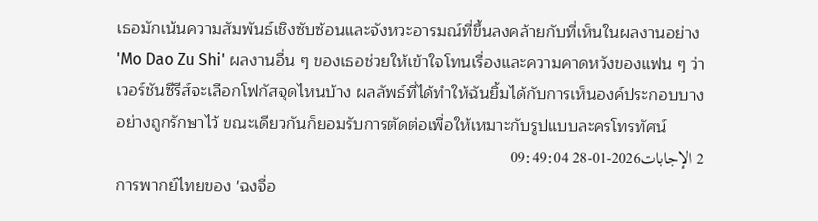เธอมักเน้นความสัมพันธ์เชิงซับซ้อนและจังหวะอารมณ์ที่ขึ้นลงคล้ายกับที่เห็นในผลงานอย่าง 'Mo Dao Zu Shi' ผลงานอื่น ๆ ของเธอช่วยให้เข้าใจโทนเรื่องและความคาดหวังของแฟน ๆ ว่าเวอร์ชันซีรีส์จะเลือกโฟกัสจุดไหนบ้าง ผลลัพธ์ที่ได้ทำให้ฉันยิ้มได้กับการเห็นองค์ประกอบบางอย่างถูกรักษาไว้ ขณะเดียวกันก็ยอมรับการตัดต่อเพื่อให้เหมาะกับรูปแบบละครโทรทัศน์
2 الإجابات2026-01-28 09:49:04
การพากย์ไทยของ 'ฉงจื่อ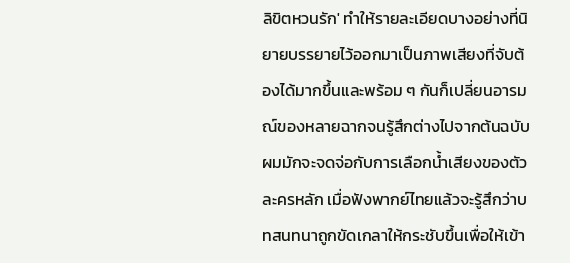ลิขิตหวนรัก' ทำให้รายละเอียดบางอย่างที่นิยายบรรยายไว้ออกมาเป็นภาพเสียงที่จับต้องได้มากขึ้นและพร้อม ๆ กันก็เปลี่ยนอารมณ์ของหลายฉากจนรู้สึกต่างไปจากต้นฉบับ
ผมมักจะจดจ่อกับการเลือกน้ำเสียงของตัวละครหลัก เมื่อฟังพากย์ไทยแล้วจะรู้สึกว่าบทสนทนาถูกขัดเกลาให้กระชับขึ้นเพื่อให้เข้า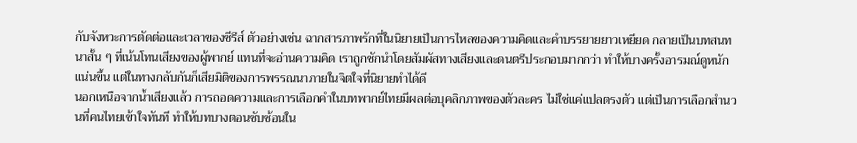กับจังหวะการตัดต่อและเวลาของซีรีส์ ตัวอย่างเช่น ฉากสารภาพรักที่ในนิยายเป็นการไหลของความคิดและคำบรรยายยาวเหยียด กลายเป็นบทสนทนาสั้น ๆ ที่เน้นโทนเสียงของผู้พากย์ แทนที่จะอ่านความคิด เราถูกชักนำโดยสัมผัสทางเสียงและดนตรีประกอบมากกว่า ทำให้บางครั้งอารมณ์ดูหนักแน่นขึ้น แต่ในทางกลับกันก็เสียมิติของการพรรณนาภายในจิตใจที่นิยายทำได้ดี
นอกเหนือจากน้ำเสียงแล้ว การถอดความและการเลือกคำในบทพากย์ไทยมีผลต่อบุคลิกภาพของตัวละคร ไม่ใช่แค่แปลตรงตัว แต่เป็นการเลือกสำนวนที่คนไทยเข้าใจทันที ทำให้บทบางตอนซับซ้อนใน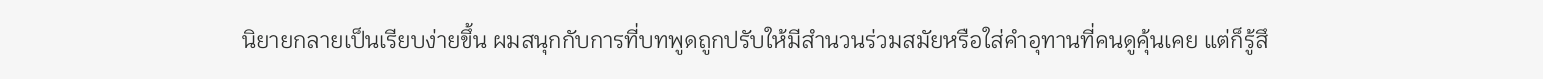นิยายกลายเป็นเรียบง่ายขึ้น ผมสนุกกับการที่บทพูดถูกปรับให้มีสำนวนร่วมสมัยหรือใส่คำอุทานที่คนดูคุ้นเคย แต่ก็รู้สึ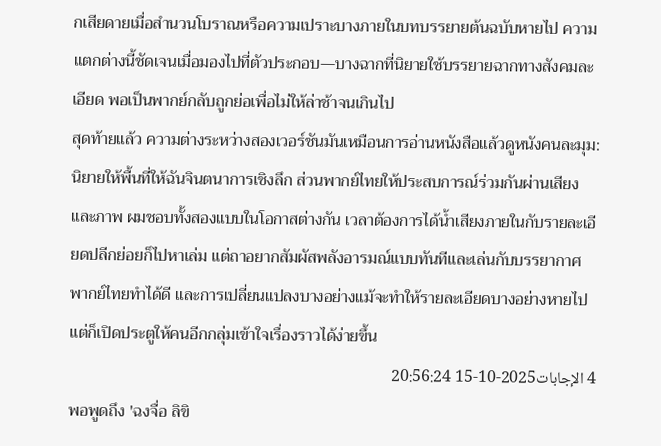กเสียดายเมื่อสำนวนโบราณหรือความเปราะบางภายในบทบรรยายต้นฉบับหายไป ความแตกต่างนี้ชัดเจนเมื่อมองไปที่ตัวประกอบ—บางฉากที่นิยายใช้บรรยายฉากทางสังคมละเอียด พอเป็นพากย์กลับถูกย่อเพื่อไม่ให้ล่าช้าจนเกินไป
สุดท้ายแล้ว ความต่างระหว่างสองเวอร์ชันมันเหมือนการอ่านหนังสือแล้วดูหนังคนละมุม: นิยายให้พื้นที่ให้ฉันจินตนาการเชิงลึก ส่วนพากย์ไทยให้ประสบการณ์ร่วมกันผ่านเสียงและภาพ ผมชอบทั้งสองแบบในโอกาสต่างกัน เวลาต้องการได้น้ำเสียงภายในกับรายละเอียดปลีกย่อยก็ไปหาเล่ม แต่ถาอยากสัมผัสพลังอารมณ์แบบทันทีและเล่นกับบรรยากาศ พากย์ไทยทำได้ดี และการเปลี่ยนแปลงบางอย่างแม้จะทำให้รายละเอียดบางอย่างหายไป แต่ก็เปิดประตูให้คนอีกกลุ่มเข้าใจเรื่องราวได้ง่ายขึ้น
4 الإجابات2025-10-15 20:56:24
พอพูดถึง 'ฉงจื่อ ลิขิ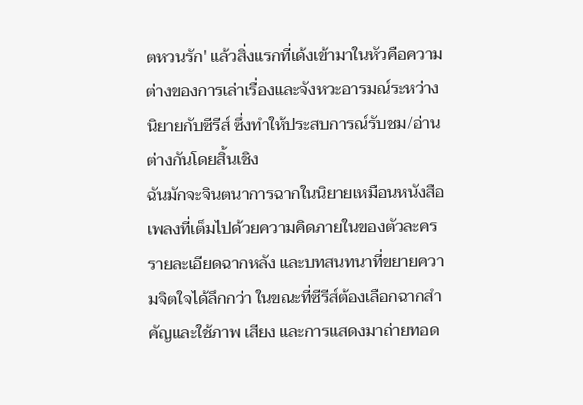ตหวนรัก' แล้วสิ่งแรกที่เด้งเข้ามาในหัวคือความต่างของการเล่าเรื่องและจังหวะอารมณ์ระหว่างนิยายกับซีรีส์ ซึ่งทำให้ประสบการณ์รับชม/อ่านต่างกันโดยสิ้นเชิง
ฉันมักจะจินตนาการฉากในนิยายเหมือนหนังสือเพลงที่เต็มไปด้วยความคิดภายในของตัวละคร รายละเอียดฉากหลัง และบทสนทนาที่ขยายความจิตใจได้ลึกกว่า ในขณะที่ซีรีส์ต้องเลือกฉากสำคัญและใช้ภาพ เสียง และการแสดงมาถ่ายทอด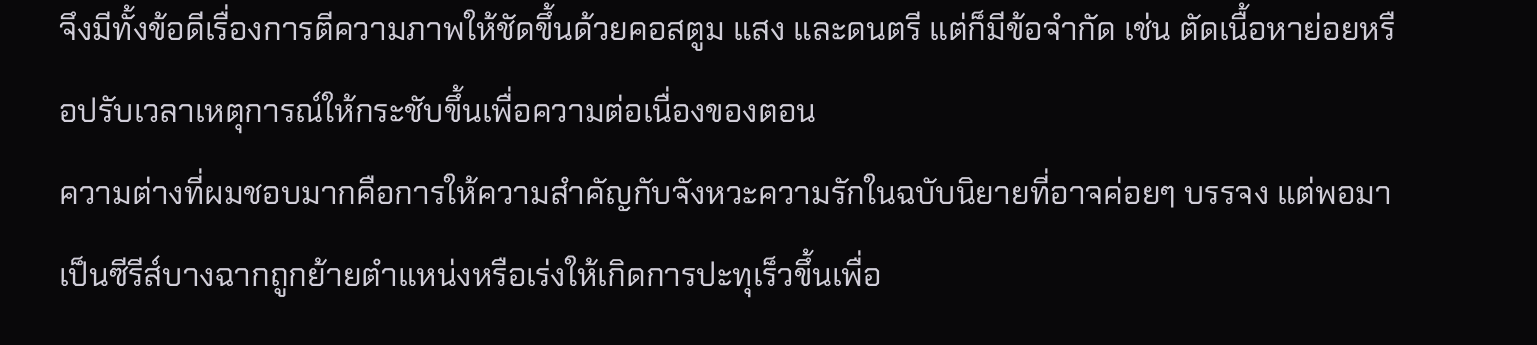จึงมีทั้งข้อดีเรื่องการตีความภาพให้ชัดขึ้นด้วยคอสตูม แสง และดนตรี แต่ก็มีข้อจำกัด เช่น ตัดเนื้อหาย่อยหรือปรับเวลาเหตุการณ์ให้กระชับขึ้นเพื่อความต่อเนื่องของตอน
ความต่างที่ผมชอบมากคือการให้ความสำคัญกับจังหวะความรักในฉบับนิยายที่อาจค่อยๆ บรรจง แต่พอมาเป็นซีรีส์บางฉากถูกย้ายตำแหน่งหรือเร่งให้เกิดการปะทุเร็วขึ้นเพื่อ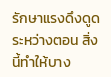รักษาแรงดึงดูดระหว่างตอน สิ่งนี้ทำให้บาง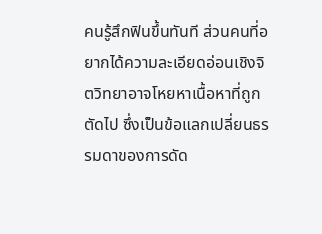คนรู้สึกฟินขึ้นทันที ส่วนคนที่อยากได้ความละเอียดอ่อนเชิงจิตวิทยาอาจโหยหาเนื้อหาที่ถูกตัดไป ซึ่งเป็นข้อแลกเปลี่ยนธรรมดาของการดัด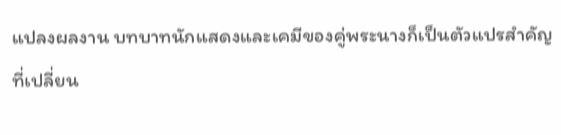แปลงผลงาน บทบาทนักแสดงและเคมีของคู่พระนางก็เป็นตัวแปรสำคัญที่เปลี่ยน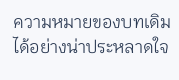ความหมายของบทเดิมได้อย่างน่าประหลาดใจ